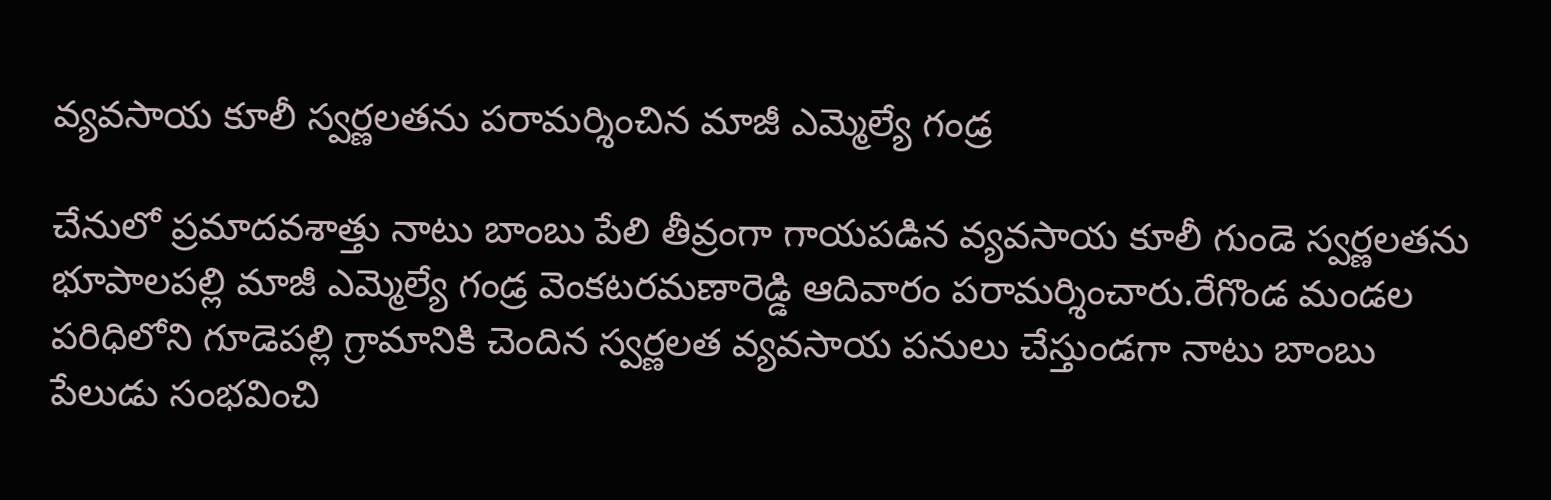వ్యవసాయ కూలీ స్వర్ణలతను పరామర్శించిన మాజీ ఎమ్మెల్యే గండ్ర

చేనులో ప్రమాదవశాత్తు నాటు బాంబు పేలి తీవ్రంగా గాయపడిన వ్యవసాయ కూలీ గుండె స్వర్ణలతను భూపాలపల్లి మాజీ ఎమ్మెల్యే గండ్ర వెంకటరమణారెడ్డి ఆదివారం పరామర్శించారు.రేగొండ మండల పరిధిలోని గూడెపల్లి గ్రామానికి చెందిన స్వర్ణలత వ్యవసాయ పనులు చేస్తుండగా నాటు బాంబు పేలుడు సంభవించి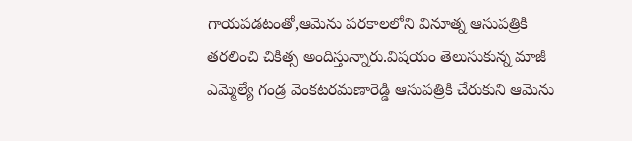గాయపడటంతో,ఆమెను పరకాలలోని వినూత్న ఆసుపత్రికి తరలించి చికిత్స అందిస్తున్నారు.విషయం తెలుసుకున్న మాజీ ఎమ్మెల్యే గండ్ర వెంకటరమణారెడ్డి ఆసుపత్రికి చేరుకుని ఆమెను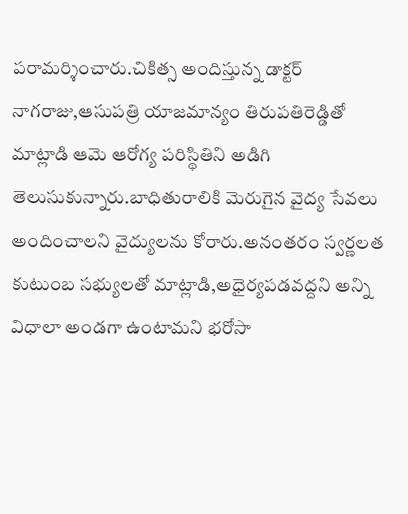పరామర్శించారు.చికిత్స అందిస్తున్న డాక్టర్ నాగరాజు,ఆసుపత్రి యాజమాన్యం తిరుపతిరెడ్డితో మాట్లాడి ఆమె ఆరోగ్య పరిస్థితిని అడిగి తెలుసుకున్నారు.బాధితురాలికి మెరుగైన వైద్య సేవలు అందించాలని వైద్యులను కోరారు.అనంతరం స్వర్ణలత కుటుంబ సభ్యులతో మాట్లాడి,అధైర్యపడవద్దని అన్ని విధాలా అండగా ఉంటామని భరోసా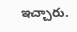ఇచ్చారు.